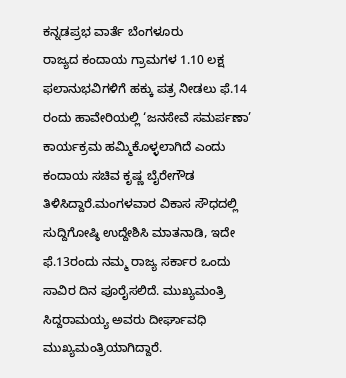ಕನ್ನಡಪ್ರಭ ವಾರ್ತೆ ಬೆಂಗಳೂರು
ರಾಜ್ಯದ ಕಂದಾಯ ಗ್ರಾಮಗಳ 1.10 ಲಕ್ಷ ಫಲಾನುಭವಿಗಳಿಗೆ ಹಕ್ಕು ಪತ್ರ ನೀಡಲು ಫೆ.14 ರಂದು ಹಾವೇರಿಯಲ್ಲಿ ‘ಜನಸೇವೆ ಸಮರ್ಪಣಾ’ ಕಾರ್ಯಕ್ರಮ ಹಮ್ಮಿಕೊಳ್ಳಲಾಗಿದೆ ಎಂದು ಕಂದಾಯ ಸಚಿವ ಕೃಷ್ಣ ಬೈರೇಗೌಡ ತಿಳಿಸಿದ್ದಾರೆ.ಮಂಗಳವಾರ ವಿಕಾಸ ಸೌಧದಲ್ಲಿ ಸುದ್ದಿಗೋಷ್ಠಿ ಉದ್ದೇಶಿಸಿ ಮಾತನಾಡಿ, ಇದೇ ಫೆ.13ರಂದು ನಮ್ಮ ರಾಜ್ಯ ಸರ್ಕಾರ ಒಂದು ಸಾವಿರ ದಿನ ಪೂರೈಸಲಿದೆ. ಮುಖ್ಯಮಂತ್ರಿ ಸಿದ್ದರಾಮಯ್ಯ ಅವರು ದೀರ್ಘಾವಧಿ ಮುಖ್ಯಮಂತ್ರಿಯಾಗಿದ್ದಾರೆ.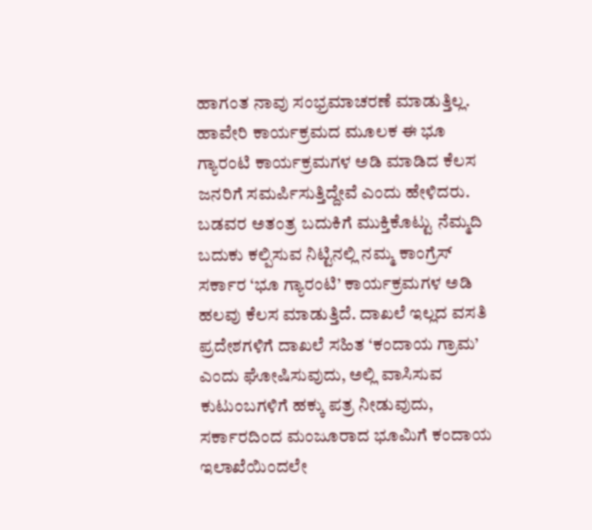ಹಾಗಂತ ನಾವು ಸಂಭ್ರಮಾಚರಣೆ ಮಾಡುತ್ತಿಲ್ಲ. ಹಾವೇರಿ ಕಾರ್ಯಕ್ರಮದ ಮೂಲಕ ಈ ಭೂ ಗ್ಯಾರಂಟಿ ಕಾರ್ಯಕ್ರಮಗಳ ಅಡಿ ಮಾಡಿದ ಕೆಲಸ ಜನರಿಗೆ ಸಮರ್ಪಿಸುತ್ತಿದ್ದೇವೆ ಎಂದು ಹೇಳಿದರು.
ಬಡವರ ಅತಂತ್ರ ಬದುಕಿಗೆ ಮುಕ್ತಿಕೊಟ್ಟು ನೆಮ್ಮದಿ ಬದುಕು ಕಲ್ಪಿಸುವ ನಿಟ್ಟಿನಲ್ಲಿ ನಮ್ಮ ಕಾಂಗ್ರೆಸ್ ಸರ್ಕಾರ ‘ಭೂ ಗ್ಯಾರಂಟಿ’ ಕಾರ್ಯಕ್ರಮಗಳ ಅಡಿ ಹಲವು ಕೆಲಸ ಮಾಡುತ್ತಿದೆ. ದಾಖಲೆ ಇಲ್ಲದ ವಸತಿ ಪ್ರದೇಶಗಳಿಗೆ ದಾಖಲೆ ಸಹಿತ ‘ಕಂದಾಯ ಗ್ರಾಮ’ ಎಂದು ಘೋಷಿಸುವುದು, ಅಲ್ಲಿ ವಾಸಿಸುವ ಕುಟುಂಬಗಳಿಗೆ ಹಕ್ಕು ಪತ್ರ ನೀಡುವುದು, ಸರ್ಕಾರದಿಂದ ಮಂಜೂರಾದ ಭೂಮಿಗೆ ಕಂದಾಯ ಇಲಾಖೆಯಿಂದಲೇ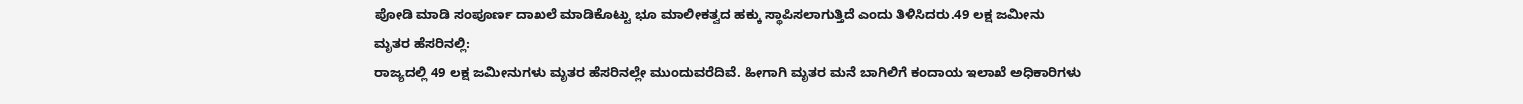ಪೋಡಿ ಮಾಡಿ ಸಂಪೂರ್ಣ ದಾಖಲೆ ಮಾಡಿಕೊಟ್ಟು ಭೂ ಮಾಲೀಕತ್ವದ ಹಕ್ಕು ಸ್ಥಾಪಿಸಲಾಗುತ್ತಿದೆ ಎಂದು ತಿಳಿಸಿದರು.49 ಲಕ್ಷ ಜಮೀನು ಮೃತರ ಹೆಸರಿನಲ್ಲಿ:
ರಾಜ್ಯದಲ್ಲಿ 49 ಲಕ್ಷ ಜಮೀನುಗಳು ಮೃತರ ಹೆಸರಿನಲ್ಲೇ ಮುಂದುವರೆದಿವೆ. ಹೀಗಾಗಿ ಮೃತರ ಮನೆ ಬಾಗಿಲಿಗೆ ಕಂದಾಯ ಇಲಾಖೆ ಅಧಿಕಾರಿಗಳು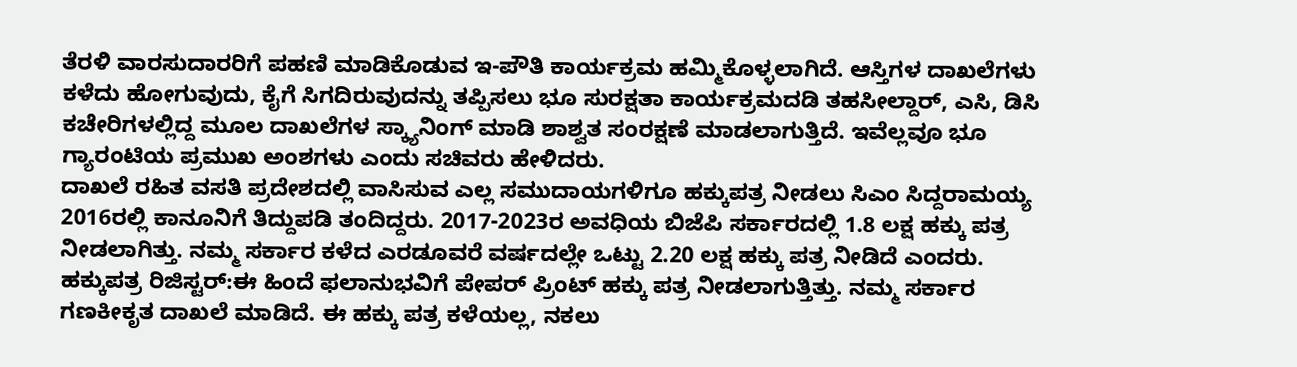ತೆರಳಿ ವಾರಸುದಾರರಿಗೆ ಪಹಣಿ ಮಾಡಿಕೊಡುವ ಇ-ಪೌತಿ ಕಾರ್ಯಕ್ರಮ ಹಮ್ಮಿಕೊಳ್ಳಲಾಗಿದೆ. ಆಸ್ತಿಗಳ ದಾಖಲೆಗಳು ಕಳೆದು ಹೋಗುವುದು, ಕೈಗೆ ಸಿಗದಿರುವುದನ್ನು ತಪ್ಪಿಸಲು ಭೂ ಸುರಕ್ಷತಾ ಕಾರ್ಯಕ್ರಮದಡಿ ತಹಸೀಲ್ದಾರ್, ಎಸಿ, ಡಿಸಿ ಕಚೇರಿಗಳಲ್ಲಿದ್ದ ಮೂಲ ದಾಖಲೆಗಳ ಸ್ಕ್ಯಾನಿಂಗ್ ಮಾಡಿ ಶಾಶ್ವತ ಸಂರಕ್ಷಣೆ ಮಾಡಲಾಗುತ್ತಿದೆ. ಇವೆಲ್ಲವೂ ಭೂ ಗ್ಯಾರಂಟಿಯ ಪ್ರಮುಖ ಅಂಶಗಳು ಎಂದು ಸಚಿವರು ಹೇಳಿದರು.
ದಾಖಲೆ ರಹಿತ ವಸತಿ ಪ್ರದೇಶದಲ್ಲಿ ವಾಸಿಸುವ ಎಲ್ಲ ಸಮುದಾಯಗಳಿಗೂ ಹಕ್ಕುಪತ್ರ ನೀಡಲು ಸಿಎಂ ಸಿದ್ದರಾಮಯ್ಯ 2016ರಲ್ಲಿ ಕಾನೂನಿಗೆ ತಿದ್ದುಪಡಿ ತಂದಿದ್ದರು. 2017-2023ರ ಅವಧಿಯ ಬಿಜೆಪಿ ಸರ್ಕಾರದಲ್ಲಿ 1.8 ಲಕ್ಷ ಹಕ್ಕು ಪತ್ರ ನೀಡಲಾಗಿತ್ತು. ನಮ್ಮ ಸರ್ಕಾರ ಕಳೆದ ಎರಡೂವರೆ ವರ್ಷದಲ್ಲೇ ಒಟ್ಟು 2.20 ಲಕ್ಷ ಹಕ್ಕು ಪತ್ರ ನೀಡಿದೆ ಎಂದರು.
ಹಕ್ಕುಪತ್ರ ರಿಜಿಸ್ಟರ್:ಈ ಹಿಂದೆ ಫಲಾನುಭವಿಗೆ ಪೇಪರ್ ಪ್ರಿಂಟ್ ಹಕ್ಕು ಪತ್ರ ನೀಡಲಾಗುತ್ತಿತ್ತು. ನಮ್ಮ ಸರ್ಕಾರ ಗಣಕೀಕೃತ ದಾಖಲೆ ಮಾಡಿದೆ. ಈ ಹಕ್ಕು ಪತ್ರ ಕಳೆಯಲ್ಲ, ನಕಲು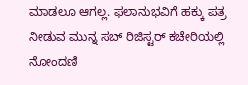ಮಾಡಲೂ ಆಗಲ್ಲ. ಫಲಾನುಭವಿಗೆ ಹಕ್ಕು ಪತ್ರ ನೀಡುವ ಮುನ್ನ ಸಬ್ ರಿಜಿಸ್ಟರ್ ಕಚೇರಿಯಲ್ಲಿ ನೋಂದಣಿ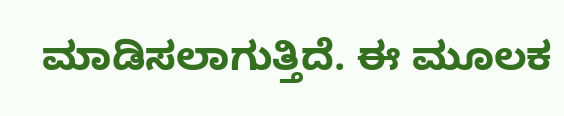ಮಾಡಿಸಲಾಗುತ್ತಿದೆ. ಈ ಮೂಲಕ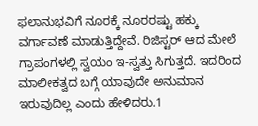ಫಲಾನುಭವಿಗೆ ನೂರಕ್ಕೆ ನೂರರಷ್ಟು ಹಕ್ಕು ವರ್ಗಾವಣೆ ಮಾಡುತ್ತಿದ್ದೇವೆ. ರಿಜಿಸ್ಟರ್ ಆದ ಮೇಲೆ ಗ್ರಾಪಂಗಳಲ್ಲಿ ಸ್ವಯಂ ಇ-ಸ್ವತ್ತು ಸಿಗುತ್ತದೆ. ಇದರಿಂದ ಮಾಲೀಕತ್ವದ ಬಗ್ಗೆ ಯಾವುದೇ ಅನುಮಾನ ಇರುವುದಿಲ್ಲ ಎಂದು ಹೇಳಿದರು.1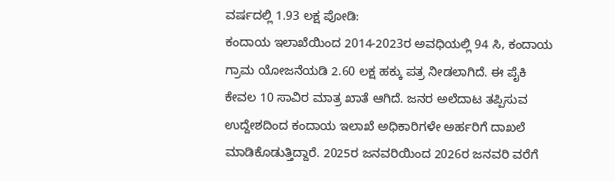ವರ್ಷದಲ್ಲಿ 1.93 ಲಕ್ಷ ಪೋಡಿ:
ಕಂದಾಯ ಇಲಾಖೆಯಿಂದ 2014-2023ರ ಅವಧಿಯಲ್ಲಿ 94 ಸಿ, ಕಂದಾಯ ಗ್ರಾಮ ಯೋಜನೆಯಡಿ 2.60 ಲಕ್ಷ ಹಕ್ಕು ಪತ್ರ ನೀಡಲಾಗಿದೆ. ಈ ಪೈಕಿ ಕೇವಲ 10 ಸಾವಿರ ಮಾತ್ರ ಖಾತೆ ಆಗಿದೆ. ಜನರ ಅಲೆದಾಟ ತಪ್ಪಿಸುವ ಉದ್ದೇಶದಿಂದ ಕಂದಾಯ ಇಲಾಖೆ ಅಧಿಕಾರಿಗಳೇ ಅರ್ಹರಿಗೆ ದಾಖಲೆ ಮಾಡಿಕೊಡುತ್ತಿದ್ದಾರೆ. 2025ರ ಜನವರಿಯಿಂದ 2026ರ ಜನವರಿ ವರೆಗೆ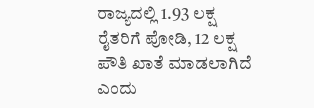ರಾಜ್ಯದಲ್ಲಿ 1.93 ಲಕ್ಷ ರೈತರಿಗೆ ಪೋಡಿ, 12 ಲಕ್ಷ ಪೌತಿ ಖಾತೆ ಮಾಡಲಾಗಿದೆ ಎಂದು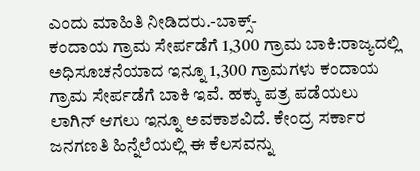ಎಂದು ಮಾಹಿತಿ ನೀಡಿದರು.-ಬಾಕ್ಸ್-
ಕಂದಾಯ ಗ್ರಾಮ ಸೇರ್ಪಡೆಗೆ 1,300 ಗ್ರಾಮ ಬಾಕಿ:ರಾಜ್ಯದಲ್ಲಿ ಅಧಿಸೂಚನೆಯಾದ ಇನ್ನೂ 1,300 ಗ್ರಾಮಗಳು ಕಂದಾಯ ಗ್ರಾಮ ಸೇರ್ಪಡೆಗೆ ಬಾಕಿ ಇವೆ. ಹಕ್ಕು ಪತ್ರ ಪಡೆಯಲು ಲಾಗಿನ್ ಆಗಲು ಇನ್ನೂ ಅವಕಾಶವಿದೆ. ಕೇಂದ್ರ ಸರ್ಕಾರ ಜನಗಣತಿ ಹಿನ್ನೆಲೆಯಲ್ಲಿ ಈ ಕೆಲಸವನ್ನು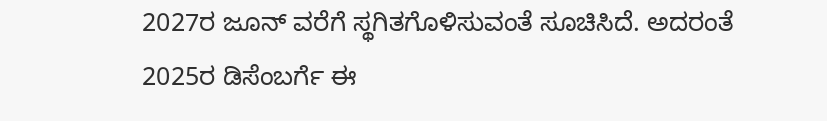2027ರ ಜೂನ್ ವರೆಗೆ ಸ್ಥಗಿತಗೊಳಿಸುವಂತೆ ಸೂಚಿಸಿದೆ. ಅದರಂತೆ 2025ರ ಡಿಸೆಂಬರ್ಗೆ ಈ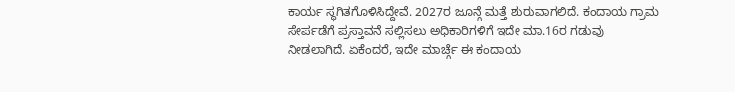ಕಾರ್ಯ ಸ್ಥಗಿತಗೊಳಿಸಿದ್ದೇವೆ. 2027ರ ಜೂನ್ಗೆ ಮತ್ತೆ ಶುರುವಾಗಲಿದೆ. ಕಂದಾಯ ಗ್ರಾಮ ಸೇರ್ಪಡೆಗೆ ಪ್ರಸ್ತಾವನೆ ಸಲ್ಲಿಸಲು ಅಧಿಕಾರಿಗಳಿಗೆ ಇದೇ ಮಾ.16ರ ಗಡುವು ನೀಡಲಾಗಿದೆ. ಏಕೆಂದರೆ, ಇದೇ ಮಾರ್ಚ್ಗೆ ಈ ಕಂದಾಯ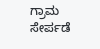ಗ್ರಾಮ ಸೇರ್ಪಡೆ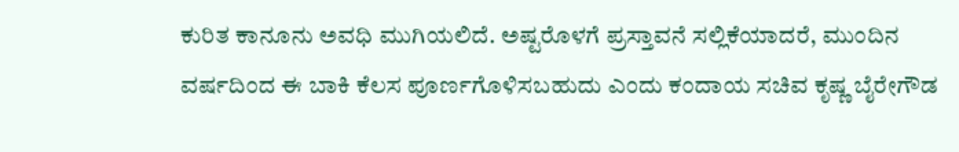ಕುರಿತ ಕಾನೂನು ಅವಧಿ ಮುಗಿಯಲಿದೆ. ಅಷ್ಟರೊಳಗೆ ಪ್ರಸ್ತಾವನೆ ಸಲ್ಲಿಕೆಯಾದರೆ, ಮುಂದಿನ ವರ್ಷದಿಂದ ಈ ಬಾಕಿ ಕೆಲಸ ಪೂರ್ಣಗೊಳಿಸಬಹುದು ಎಂದು ಕಂದಾಯ ಸಚಿವ ಕೃಷ್ಣ ಬೈರೇಗೌಡ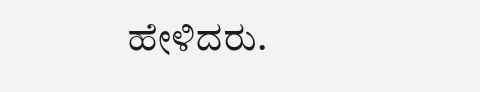ಹೇಳಿದರು.